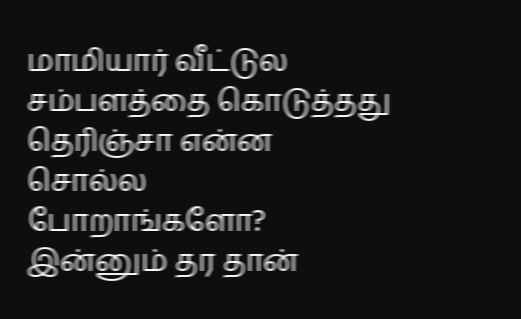மாமியார் வீட்டுல சம்பளத்தை கொடுத்தது தெரிஞ்சா என்ன சொல்ல போறாங்களோ? இன்னும் தர தான்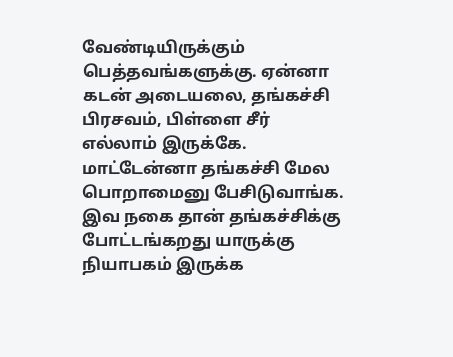வேண்டியிருக்கும் பெத்தவங்களுக்கு. ஏன்னா கடன் அடையலை, தங்கச்சி பிரசவம், பிள்ளை சீர் எல்லாம் இருக்கே. மாட்டேன்னா தங்கச்சி மேல பொறாமைனு பேசிடுவாங்க. இவ நகை தான் தங்கச்சிக்கு போட்டங்கறது யாருக்கு நியாபகம் இருக்க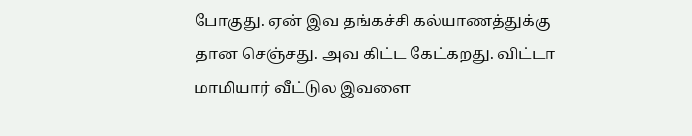போகுது. ஏன் இவ தங்கச்சி கல்யாணத்துக்கு தான செஞ்சது. அவ கிட்ட கேட்கறது. விட்டா மாமியார் வீட்டுல இவளை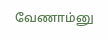வேணாம்னு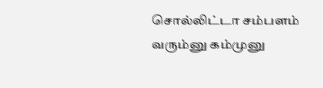சொல்லிட்டா சம்பளம் வரும்னு கம்முனு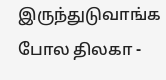இருந்துடுவாங்க போல திலகா -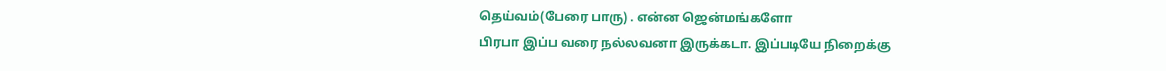தெய்வம்(பேரை பாரு) . என்ன ஜென்மங்களோ
பிரபா இப்ப வரை நல்லவனா இருக்கடா. இப்படியே நிறைக்கு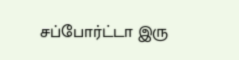சப்போர்ட்டா இரு